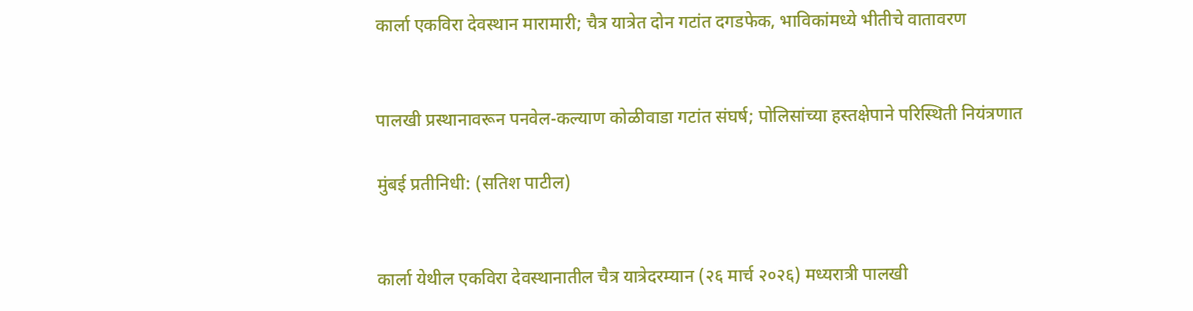कार्ला एकविरा देवस्थान मारामारी; चैत्र यात्रेत दोन गटांत दगडफेक, भाविकांमध्ये भीतीचे वातावरण


पालखी प्रस्थानावरून पनवेल-कल्याण कोळीवाडा गटांत संघर्ष; पोलिसांच्या हस्तक्षेपाने परिस्थिती नियंत्रणात

मुंबई प्रतीनिधी: (सतिश पाटील)


कार्ला येथील एकविरा देवस्थानातील चैत्र यात्रेदरम्यान (२६ मार्च २०२६) मध्यरात्री पालखी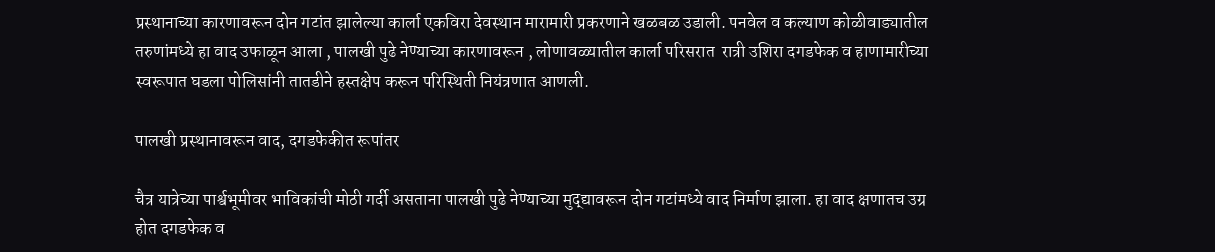प्रस्थानाच्या कारणावरून दोन गटांत झालेल्या कार्ला एकविरा देवस्थान मारामारी प्रकरणाने खळबळ उडाली. पनवेल व कल्याण कोळीवाड्यातील तरुणांमध्ये हा वाद उफाळून आला , पालखी पुढे नेण्याच्या कारणावरून , लोणावळ्यातील कार्ला परिसरात  रात्री उशिरा दगडफेक व हाणामारीच्या स्वरूपात घडला पोलिसांनी तातडीने हस्तक्षेप करून परिस्थिती नियंत्रणात आणली.

पालखी प्रस्थानावरून वाद, दगडफेकीत रूपांतर

चैत्र यात्रेच्या पार्श्वभूमीवर भाविकांची मोठी गर्दी असताना पालखी पुढे नेण्याच्या मुद्द्यावरून दोन गटांमध्ये वाद निर्माण झाला. हा वाद क्षणातच उग्र होत दगडफेक व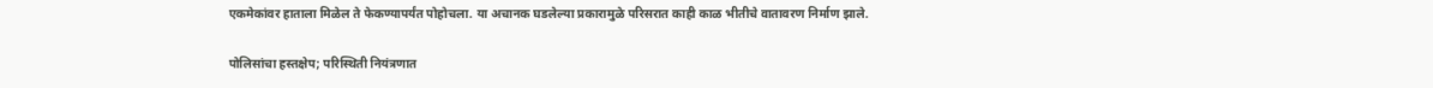एकमेकांवर हाताला मिळेल ते फेकण्यापर्यंत पोहोचला. या अचानक घडलेल्या प्रकारामुळे परिसरात काही काळ भीतीचे वातावरण निर्माण झाले.

पोलिसांचा हस्तक्षेप; परिस्थिती नियंत्रणात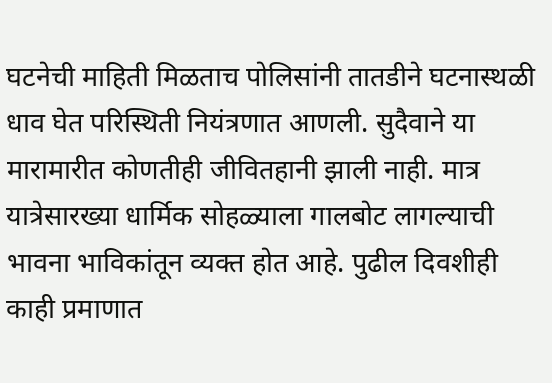घटनेची माहिती मिळताच पोलिसांनी तातडीने घटनास्थळी धाव घेत परिस्थिती नियंत्रणात आणली. सुदैवाने या मारामारीत कोणतीही जीवितहानी झाली नाही. मात्र यात्रेसारख्या धार्मिक सोहळ्याला गालबोट लागल्याची भावना भाविकांतून व्यक्त होत आहे. पुढील दिवशीही काही प्रमाणात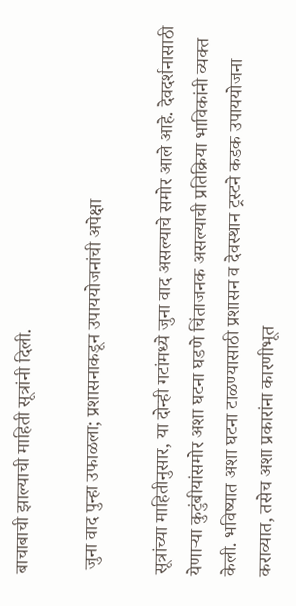बाचाबाची झाल्याची माहिती सूत्रांनी दिली.

 जुना वाद पुन्हा उफाळला; प्रशासनाकडून उपाययोजनांची अपेक्षा

सूत्रांच्या माहितीनुसार, या दोन्ही गटांमध्ये जुना वाद असल्याचे समोर आले आहे. देवदर्शनासाठी येणाऱ्या कुटुंबीयांसमोर अशा घटना घडणे चिंताजनक असल्याची प्रतिक्रिया भाविकांनी व्यक्त केली. भविष्यात अशा घटना टाळण्यासाठी प्रशासन व देवस्थान ट्रस्टने कडक उपाययोजना कराव्यात, तसेच अशा प्रकारांना कारणीभूत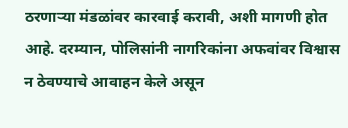ठरणाऱ्या मंडळांवर कारवाई करावी, अशी मागणी होत आहे. दरम्यान, पोलिसांनी नागरिकांना अफवांवर विश्वास न ठेवण्याचे आवाहन केले असून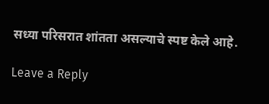सध्या परिसरात शांतता असल्याचे स्पष्ट केले आहे.

Leave a Reply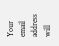Your email address will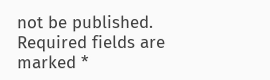not be published. Required fields are marked *